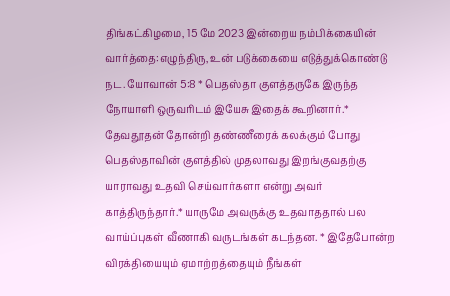திங்கட்கிழமை, 15 மே 2023 இன்றைய நம்பிக்கையின் வார்த்தை:எழுந்திரு, உன் படுக்கையை எடுத்துக்கொண்டு நட. யோவான் 5:8 * பெதஸ்தா குளத்தருகே இருந்த நோயாளி ஒருவரிடம் இயேசு இதைக் கூறினார்.* தேவதூதன் தோன்றி தண்ணீரைக் கலக்கும் போது பெதஸ்தாவின் குளத்தில் முதலாவது இறங்குவதற்கு யாராவது உதவி செய்வார்களா என்று அவர் காத்திருந்தார்.* யாருமே அவருக்கு உதவாததால் பல வாய்ப்புகள் வீணாகி வருடங்கள் கடந்தன. * இதேபோன்ற விரக்தியையும் ஏமாற்றத்தையும் நீங்கள்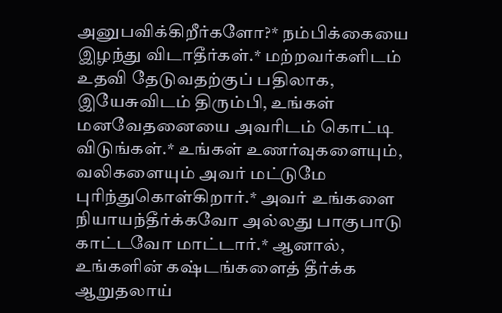அனுபவிக்கிறீர்களோ?* நம்பிக்கையை இழந்து விடாதீர்கள்.* மற்றவர்களிடம் உதவி தேடுவதற்குப் பதிலாக, இயேசுவிடம் திரும்பி, உங்கள் மனவேதனையை அவரிடம் கொட்டி விடுங்கள்.* உங்கள் உணர்வுகளையும், வலிகளையும் அவர் மட்டுமே புரிந்துகொள்கிறார்.* அவர் உங்களை நியாயந்தீர்க்கவோ அல்லது பாகுபாடு காட்டவோ மாட்டார்.* ஆனால், உங்களின் கஷ்டங்களைத் தீர்க்க ஆறுதலாய்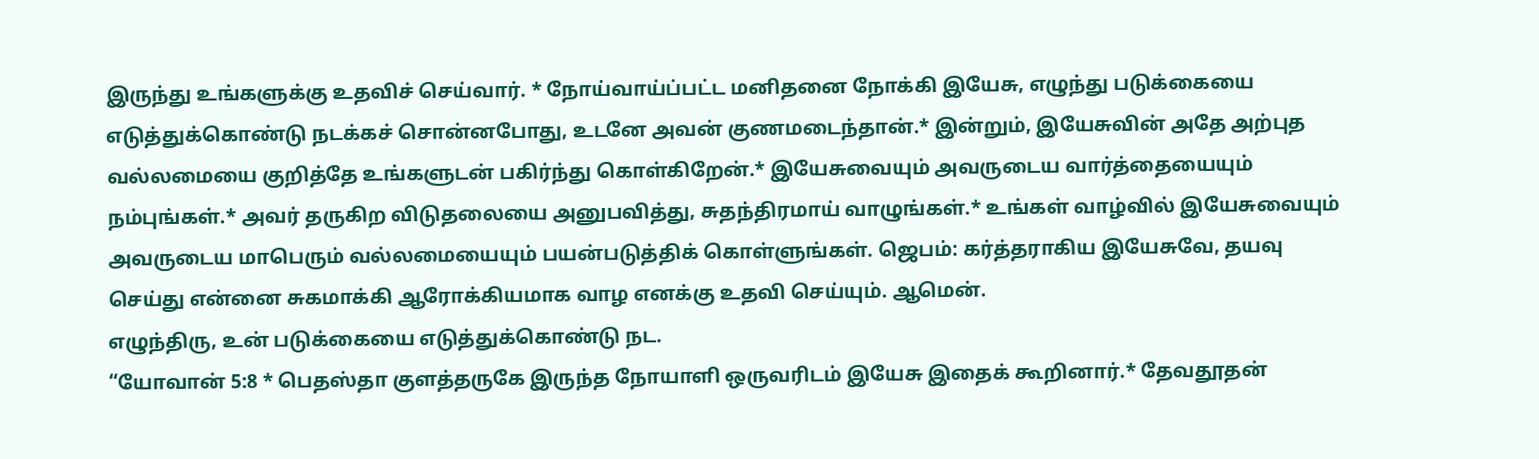இருந்து உங்களுக்கு உதவிச் செய்வார். * நோய்வாய்ப்பட்ட மனிதனை நோக்கி இயேசு, எழுந்து படுக்கையை எடுத்துக்கொண்டு நடக்கச் சொன்னபோது, உடனே அவன் குணமடைந்தான்.* இன்றும், இயேசுவின் அதே அற்புத வல்லமையை குறித்தே உங்களுடன் பகிர்ந்து கொள்கிறேன்.* இயேசுவையும் அவருடைய வார்த்தையையும் நம்புங்கள்.* அவர் தருகிற விடுதலையை அனுபவித்து, சுதந்திரமாய் வாழுங்கள்.* உங்கள் வாழ்வில் இயேசுவையும் அவருடைய மாபெரும் வல்லமையையும் பயன்படுத்திக் கொள்ளுங்கள். ஜெபம்: கர்த்தராகிய இயேசுவே, தயவு செய்து என்னை சுகமாக்கி ஆரோக்கியமாக வாழ எனக்கு உதவி செய்யும். ஆமென்.
எழுந்திரு, உன் படுக்கையை எடுத்துக்கொண்டு நட.
“யோவான் 5:8 * பெதஸ்தா குளத்தருகே இருந்த நோயாளி ஒருவரிடம் இயேசு இதைக் கூறினார்.* தேவதூதன்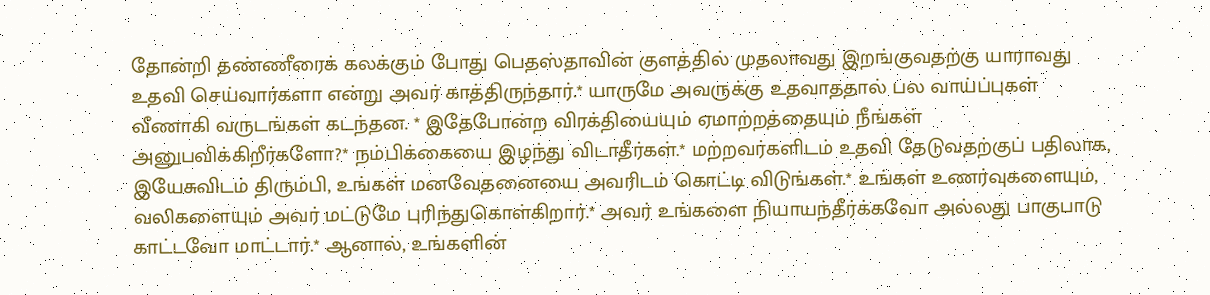தோன்றி தண்ணீரைக் கலக்கும் போது பெதஸ்தாவின் குளத்தில் முதலாவது இறங்குவதற்கு யாராவது உதவி செய்வார்களா என்று அவர் காத்திருந்தார்.* யாருமே அவருக்கு உதவாததால் பல வாய்ப்புகள் வீணாகி வருடங்கள் கடந்தன. * இதேபோன்ற விரக்தியையும் ஏமாற்றத்தையும் நீங்கள் அனுபவிக்கிறீர்களோ?* நம்பிக்கையை இழந்து விடாதீர்கள்.* மற்றவர்களிடம் உதவி தேடுவதற்குப் பதிலாக, இயேசுவிடம் திரும்பி, உங்கள் மனவேதனையை அவரிடம் கொட்டி விடுங்கள்.* உங்கள் உணர்வுகளையும், வலிகளையும் அவர் மட்டுமே புரிந்துகொள்கிறார்.* அவர் உங்களை நியாயந்தீர்க்கவோ அல்லது பாகுபாடு காட்டவோ மாட்டார்.* ஆனால், உங்களின்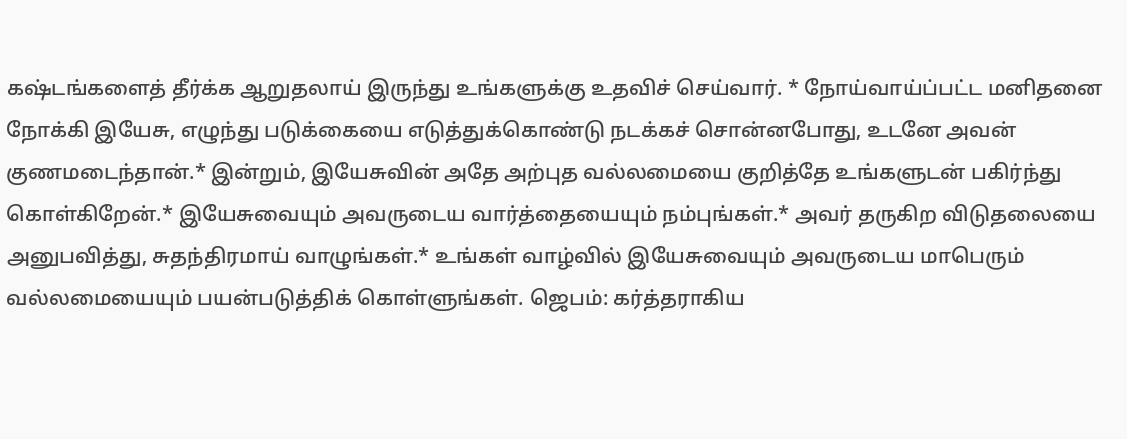கஷ்டங்களைத் தீர்க்க ஆறுதலாய் இருந்து உங்களுக்கு உதவிச் செய்வார். * நோய்வாய்ப்பட்ட மனிதனை நோக்கி இயேசு, எழுந்து படுக்கையை எடுத்துக்கொண்டு நடக்கச் சொன்னபோது, உடனே அவன் குணமடைந்தான்.* இன்றும், இயேசுவின் அதே அற்புத வல்லமையை குறித்தே உங்களுடன் பகிர்ந்து கொள்கிறேன்.* இயேசுவையும் அவருடைய வார்த்தையையும் நம்புங்கள்.* அவர் தருகிற விடுதலையை அனுபவித்து, சுதந்திரமாய் வாழுங்கள்.* உங்கள் வாழ்வில் இயேசுவையும் அவருடைய மாபெரும் வல்லமையையும் பயன்படுத்திக் கொள்ளுங்கள். ஜெபம்: கர்த்தராகிய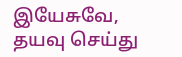இயேசுவே, தயவு செய்து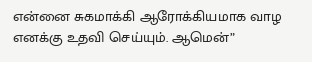என்னை சுகமாக்கி ஆரோக்கியமாக வாழ எனக்கு உதவி செய்யும். ஆமென்”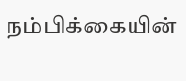நம்பிக்கையின்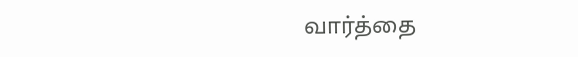வார்த்தை